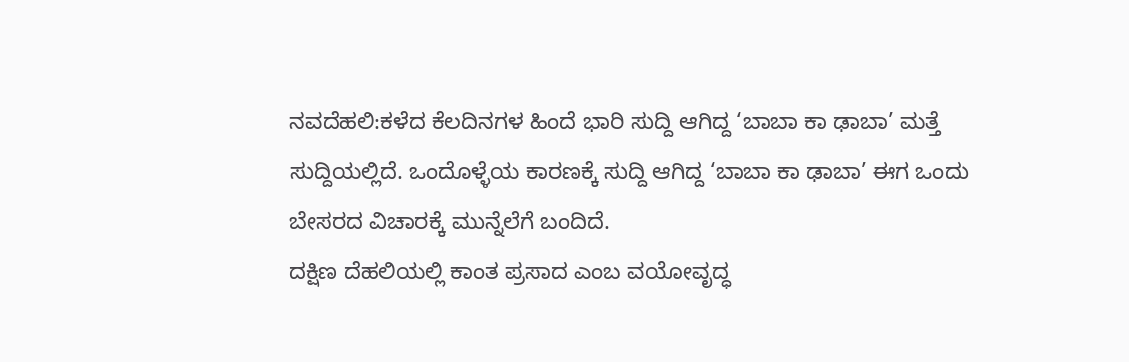ನವದೆಹಲಿ:ಕಳೆದ ಕೆಲದಿನಗಳ ಹಿಂದೆ ಭಾರಿ ಸುದ್ದಿ ಆಗಿದ್ದ ‘ಬಾಬಾ ಕಾ ಢಾಬಾ’ ಮತ್ತೆ ಸುದ್ದಿಯಲ್ಲಿದೆ. ಒಂದೊಳ್ಳೆಯ ಕಾರಣಕ್ಕೆ ಸುದ್ದಿ ಆಗಿದ್ದ ‘ಬಾಬಾ ಕಾ ಢಾಬಾ’ ಈಗ ಒಂದು ಬೇಸರದ ವಿಚಾರಕ್ಕೆ ಮುನ್ನೆಲೆಗೆ ಬಂದಿದೆ.
ದಕ್ಷಿಣ ದೆಹಲಿಯಲ್ಲಿ ಕಾಂತ ಪ್ರಸಾದ ಎಂಬ ವಯೋವೃದ್ಧ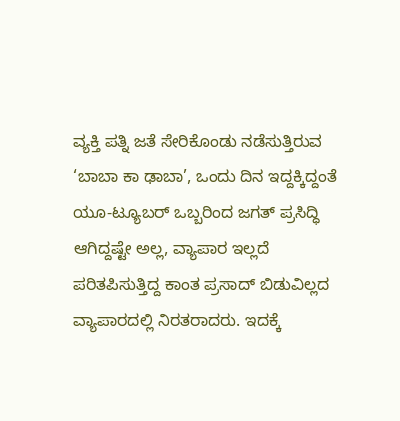ವ್ಯಕ್ತಿ ಪತ್ನಿ ಜತೆ ಸೇರಿಕೊಂಡು ನಡೆಸುತ್ತಿರುವ ‘ಬಾಬಾ ಕಾ ಢಾಬಾ’, ಒಂದು ದಿನ ಇದ್ದಕ್ಕಿದ್ದಂತೆ ಯೂ-ಟ್ಯೂಬರ್ ಒಬ್ಬರಿಂದ ಜಗತ್ ಪ್ರಸಿದ್ಧಿ ಆಗಿದ್ದಷ್ಟೇ ಅಲ್ಲ, ವ್ಯಾಪಾರ ಇಲ್ಲದೆ ಪರಿತಪಿಸುತ್ತಿದ್ದ ಕಾಂತ ಪ್ರಸಾದ್ ಬಿಡುವಿಲ್ಲದ ವ್ಯಾಪಾರದಲ್ಲಿ ನಿರತರಾದರು. ಇದಕ್ಕೆ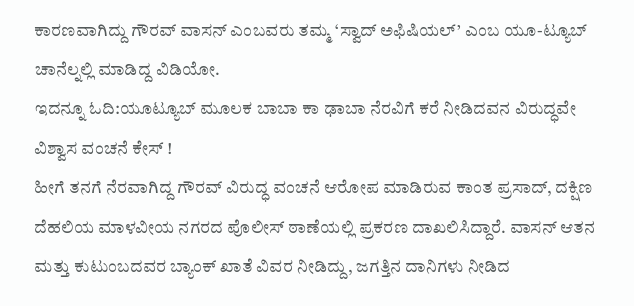ಕಾರಣವಾಗಿದ್ದು ಗೌರವ್ ವಾಸನ್ ಎಂಬವರು ತಮ್ಮ ‘ಸ್ವಾದ್ ಅಫಿಷಿಯಲ್’ ಎಂಬ ಯೂ-ಟ್ಯೂಬ್ ಚಾನೆಲ್ನಲ್ಲಿ ಮಾಡಿದ್ದ ವಿಡಿಯೋ.
ಇದನ್ನೂ ಓದಿ:ಯೂಟ್ಯೂಬ್ ಮೂಲಕ ಬಾಬಾ ಕಾ ಢಾಬಾ ನೆರವಿಗೆ ಕರೆ ನೀಡಿದವನ ವಿರುದ್ಧವೇ ವಿಶ್ವಾಸ ವಂಚನೆ ಕೇಸ್ !
ಹೀಗೆ ತನಗೆ ನೆರವಾಗಿದ್ದ ಗೌರವ್ ವಿರುದ್ಧ ವಂಚನೆ ಆರೋಪ ಮಾಡಿರುವ ಕಾಂತ ಪ್ರಸಾದ್, ದಕ್ಷಿಣ ದೆಹಲಿಯ ಮಾಳವೀಯ ನಗರದ ಪೊಲೀಸ್ ಠಾಣೆಯಲ್ಲಿ ಪ್ರಕರಣ ದಾಖಲಿಸಿದ್ದಾರೆ. ವಾಸನ್ ಆತನ ಮತ್ತು ಕುಟುಂಬದವರ ಬ್ಯಾಂಕ್ ಖಾತೆ ವಿವರ ನೀಡಿದ್ದು, ಜಗತ್ತಿನ ದಾನಿಗಳು ನೀಡಿದ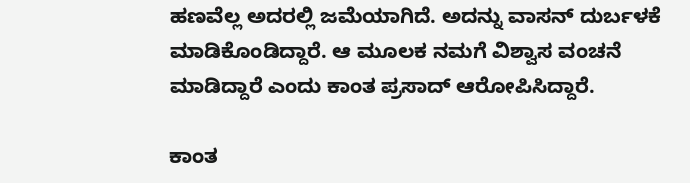ಹಣವೆಲ್ಲ ಅದರಲ್ಲಿ ಜಮೆಯಾಗಿದೆ. ಅದನ್ನು ವಾಸನ್ ದುರ್ಬಳಕೆ ಮಾಡಿಕೊಂಡಿದ್ದಾರೆ. ಆ ಮೂಲಕ ನಮಗೆ ವಿಶ್ವಾಸ ವಂಚನೆ ಮಾಡಿದ್ದಾರೆ ಎಂದು ಕಾಂತ ಪ್ರಸಾದ್ ಆರೋಪಿಸಿದ್ದಾರೆ.

ಕಾಂತ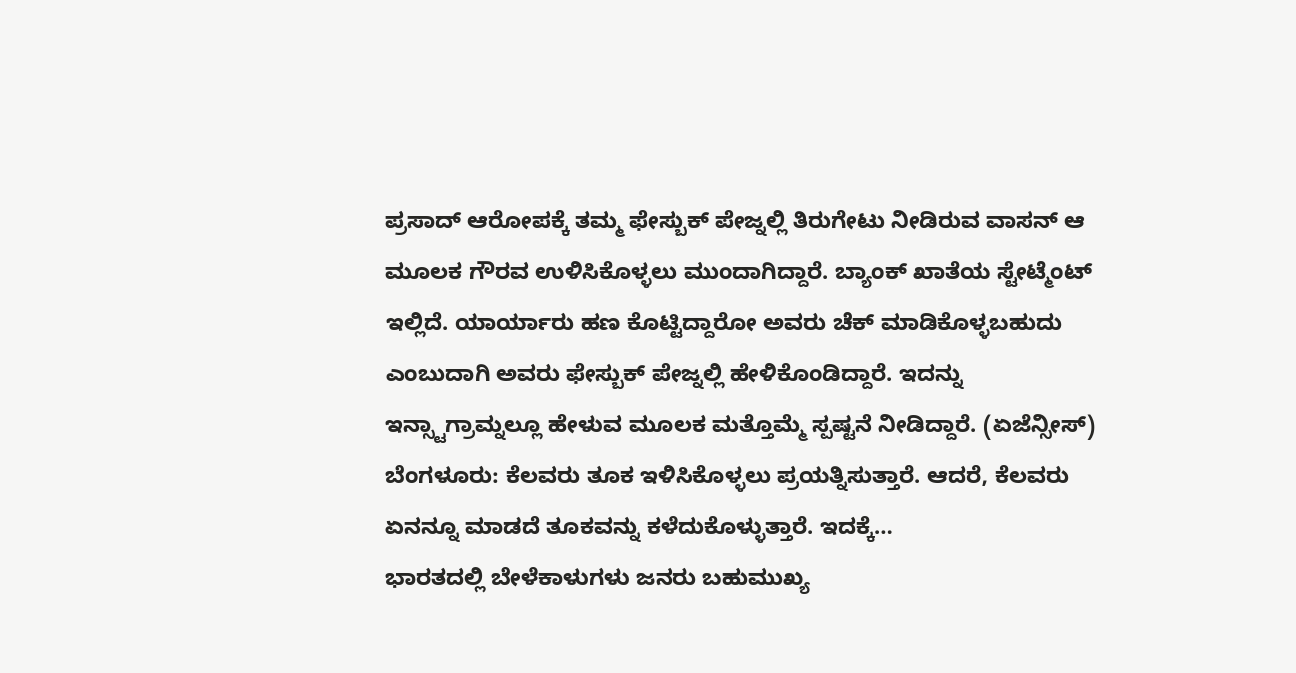ಪ್ರಸಾದ್ ಆರೋಪಕ್ಕೆ ತಮ್ಮ ಫೇಸ್ಬುಕ್ ಪೇಜ್ನಲ್ಲಿ ತಿರುಗೇಟು ನೀಡಿರುವ ವಾಸನ್ ಆ ಮೂಲಕ ಗೌರವ ಉಳಿಸಿಕೊಳ್ಳಲು ಮುಂದಾಗಿದ್ದಾರೆ. ಬ್ಯಾಂಕ್ ಖಾತೆಯ ಸ್ಟೇಟ್ಮೆಂಟ್ ಇಲ್ಲಿದೆ. ಯಾರ್ಯಾರು ಹಣ ಕೊಟ್ಟಿದ್ದಾರೋ ಅವರು ಚೆಕ್ ಮಾಡಿಕೊಳ್ಳಬಹುದು ಎಂಬುದಾಗಿ ಅವರು ಫೇಸ್ಬುಕ್ ಪೇಜ್ನಲ್ಲಿ ಹೇಳಿಕೊಂಡಿದ್ದಾರೆ. ಇದನ್ನು ಇನ್ಸ್ಟಾಗ್ರಾಮ್ನಲ್ಲೂ ಹೇಳುವ ಮೂಲಕ ಮತ್ತೊಮ್ಮೆ ಸ್ಪಷ್ಟನೆ ನೀಡಿದ್ದಾರೆ. (ಏಜೆನ್ಸೀಸ್)
ಬೆಂಗಳೂರು: ಕೆಲವರು ತೂಕ ಇಳಿಸಿಕೊಳ್ಳಲು ಪ್ರಯತ್ನಿಸುತ್ತಾರೆ. ಆದರೆ, ಕೆಲವರು ಏನನ್ನೂ ಮಾಡದೆ ತೂಕವನ್ನು ಕಳೆದುಕೊಳ್ಳುತ್ತಾರೆ. ಇದಕ್ಕೆ…
ಭಾರತದಲ್ಲಿ ಬೇಳೆಕಾಳುಗಳು ಜನರು ಬಹುಮುಖ್ಯ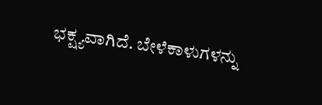ಭಕ್ಷ್ಯವಾಗಿದೆ. ಬೇಳೆಕಾಳುಗಳನ್ನು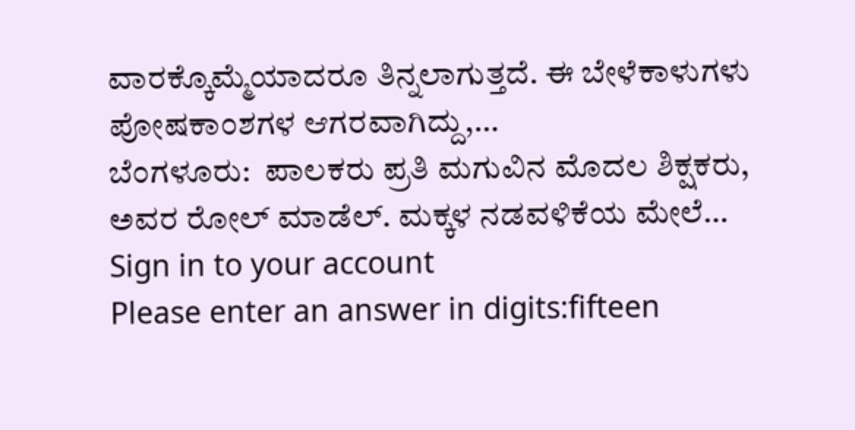ವಾರಕ್ಕೊಮ್ಮೆಯಾದರೂ ತಿನ್ನಲಾಗುತ್ತದೆ. ಈ ಬೇಳೆಕಾಳುಗಳು ಪೋಷಕಾಂಶಗಳ ಆಗರವಾಗಿದ್ದು,…
ಬೆಂಗಳೂರು:  ಪಾಲಕರು ಪ್ರತಿ ಮಗುವಿನ ಮೊದಲ ಶಿಕ್ಷಕರು, ಅವರ ರೋಲ್ ಮಾಡೆಲ್. ಮಕ್ಕಳ ನಡವಳಿಕೆಯ ಮೇಲೆ…
Sign in to your account
Please enter an answer in digits:fifteen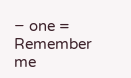− one =
Remember me